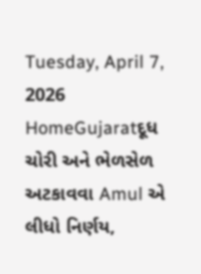Tuesday, April 7, 2026
HomeGujaratદૂધ ચોરી અને ભેળસેળ અટકાવવા Amul એ લીધો નિર્ણય,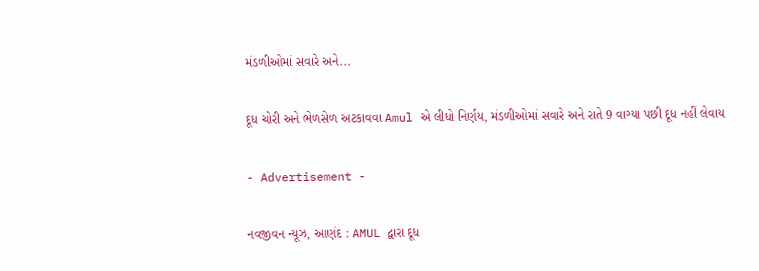મંડળીઓમાં સવારે અને...

દૂધ ચોરી અને ભેળસેળ અટકાવવા Amul એ લીધો નિર્ણય, મંડળીઓમાં સવારે અને રાતે 9 વાગ્યા પછી દૂધ નહીં લેવાય

- Advertisement -

નવજીવન ન્યૂઝ, આણંદ : AMUL દ્વારા દૂધ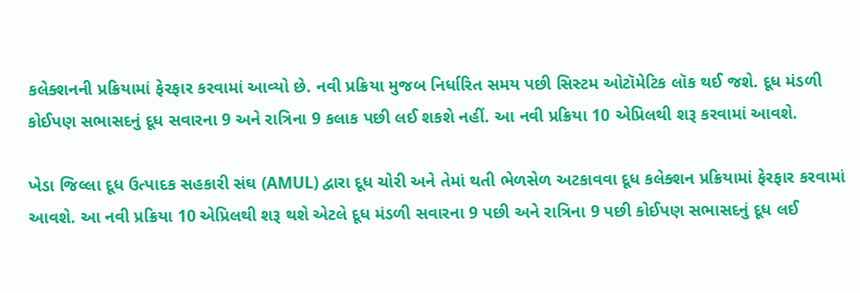કલેક્શનની પ્રક્રિયામાં ફેરફાર કરવામાં આવ્યો છે. નવી પ્રક્રિયા મુજબ નિર્ધારિત સમય પછી સિસ્ટમ ઓટૉમેટિક લૉક થઈ જશે. દૂધ મંડળી કોઈપણ સભાસદનું દૂધ સવારના 9 અને રાત્રિના 9 કલાક પછી લઈ શકશે નહીં. આ નવી પ્રક્રિયા 10 એપ્રિલથી શરૂ કરવામાં આવશે.

ખેડા જિલ્લા દૂધ ઉત્પાદક સહકારી સંઘ (AMUL) દ્વારા દૂધ ચોરી અને તેમાં થતી ભેળસેળ અટકાવવા દૂધ કલેક્શન પ્રક્રિયામાં ફેરફાર કરવામાં આવશે. આ નવી પ્રક્રિયા 10 એપ્રિલથી શરૂ થશે એટલે દૂધ મંડળી સવારના 9 પછી અને રાત્રિના 9 પછી કોઈપણ સભાસદનું દૂધ લઈ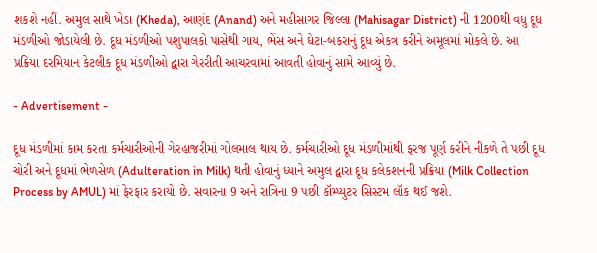શકશે નહીં. અમુલ સાથે ખેડા (Kheda), આણંદ (Anand) અને મહીસાગર જિલ્લા (Mahisagar District) ની 1200થી વધુ દૂધ મંડળીઓ જોડાયેલી છે. દૂધ મંડળીઓ પશુપાલકો પાસેથી ગાય, ભેંસ અને ઘેટા-બકરાનું દૂધ એકત્ર કરીને અમૂલમાં મોકલે છે. આ પ્રક્રિયા દરમિયાન કેટલીક દૂધ મંડળીઓ દ્વારા ગેરરીતી આચરવામાં આવતી હોવાનું સામે આવ્યું છે.

- Advertisement -

દૂધ મંડળીમાં કામ કરતા કર્મચારીઓની ગેરહાજરીમાં ગોલમાલ થાય છે. કર્મચારીઓ દૂધ મંડળીમાંથી ફરજ પૂર્ણ કરીને નીકળે તે પછી દૂધ ચોરી અને દૂધમાં ભેળસેળ (Adulteration in Milk) થતી હોવાનું ધ્યાને અમુલ દ્વારા દૂધ કલેકશનની પ્રક્રિયા (Milk Collection Process by AMUL) માં ફેરફાર કરાયો છે. સવારના 9 અને રાત્રિના 9 પછી કૉમ્પ્યુટર સિસ્ટમ લૉક થઈ જશે.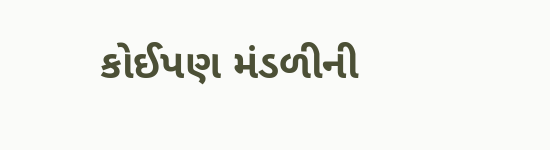કોઈપણ મંડળીની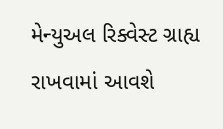મેન્યુઅલ રિક્વેસ્ટ ગ્રાહ્ય રાખવામાં આવશે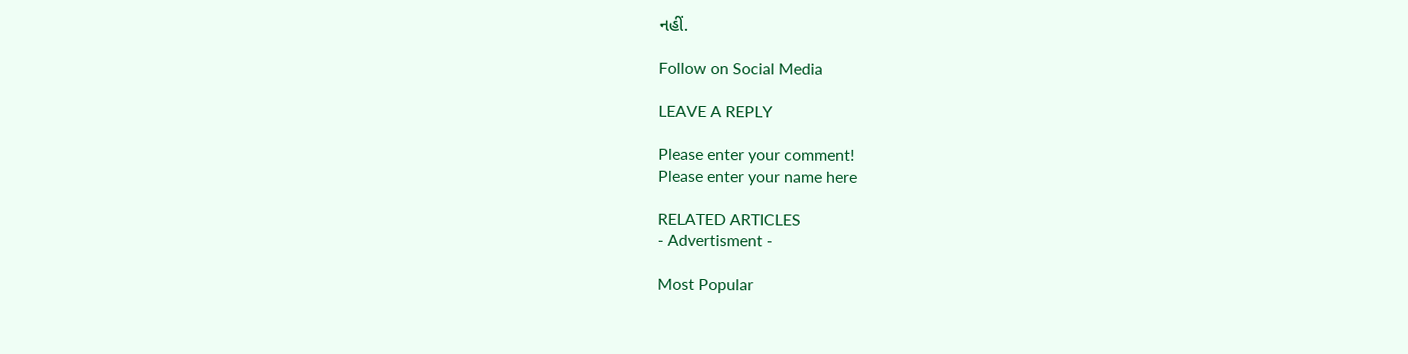નહીં.

Follow on Social Media

LEAVE A REPLY

Please enter your comment!
Please enter your name here

RELATED ARTICLES
- Advertisment -

Most Popular